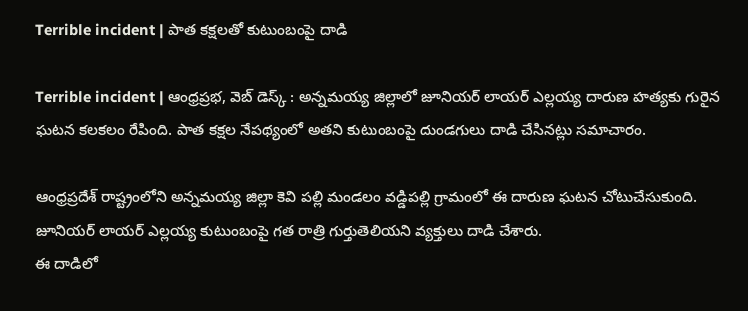Terrible incident | పాత కక్షలతో కుటుంబంపై దాడి

Terrible incident | ఆంధ్రప్రభ, వెబ్ డెస్క్ : అన్నమయ్య జిల్లాలో జూనియర్ లాయర్ ఎల్లయ్య దారుణ హత్యకు గురైన ఘటన కలకలం రేపింది. పాత కక్షల నేపథ్యంలో అతని కుటుంబంపై దుండగులు దాడి చేసినట్లు సమాచారం.

ఆంధ్రప్రదేశ్ రాష్ట్రంలోని అన్నమయ్య జిల్లా కెవి పల్లి మండలం వడ్డిపల్లి గ్రామంలో ఈ దారుణ ఘటన చోటుచేసుకుంది. జూనియర్ లాయర్ ఎల్లయ్య కుటుంబంపై గత రాత్రి గుర్తుతెలియని వ్యక్తులు దాడి చేశారు.
ఈ దాడిలో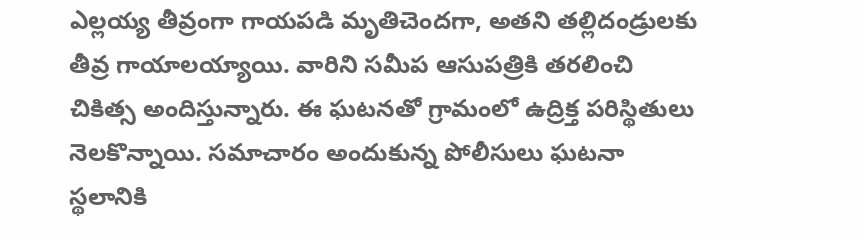ఎల్లయ్య తీవ్రంగా గాయపడి మృతిచెందగా, అతని తల్లిదండ్రులకు తీవ్ర గాయాలయ్యాయి. వారిని సమీప ఆసుపత్రికి తరలించి చికిత్స అందిస్తున్నారు. ఈ ఘటనతో గ్రామంలో ఉద్రిక్త పరిస్థితులు నెలకొన్నాయి. సమాచారం అందుకున్న పోలీసులు ఘటనా స్థలానికి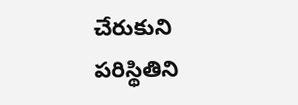చేరుకుని పరిస్థితిని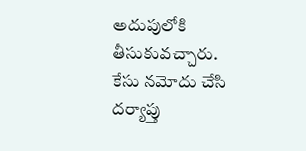అదుపులోకి తీసుకువచ్చారు. కేసు నమోదు చేసి దర్యాప్తు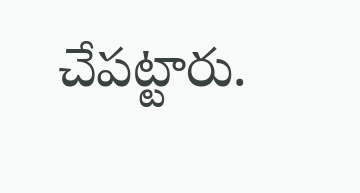చేపట్టారు.